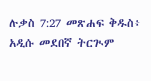ሉቃስ 7:27 መጽሐፍ ቅዱስ፥ አዲሱ መደበኛ ትርጒም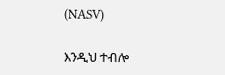(NASV)

እንዲህ ተብሎ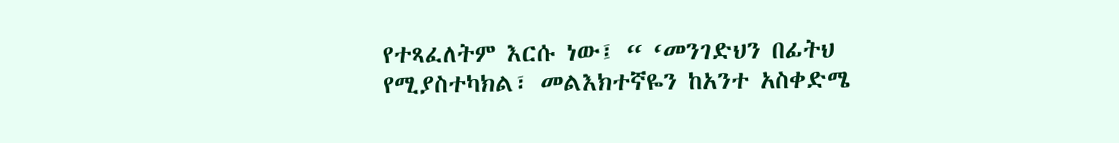የተጻፈለትም እርሱ ነው፤ “ ‘መንገድህን በፊትህ የሚያስተካክል፣ መልእክተኛዬን ከአንተ አስቀድሜ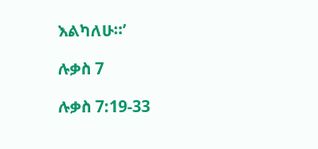እልካለሁ።’

ሉቃስ 7

ሉቃስ 7:19-33